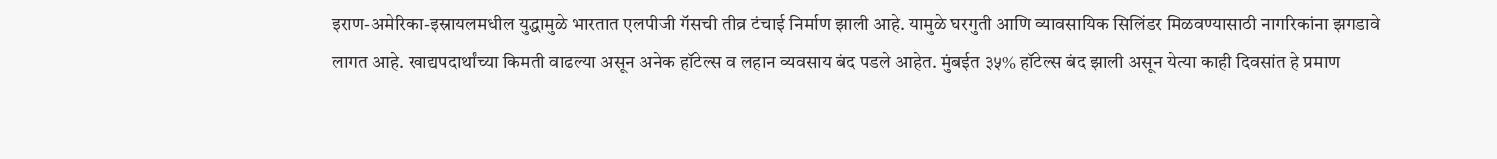इराण-अमेरिका-इस्रायलमधील युद्धामुळे भारतात एलपीजी गॅसची तीव्र टंचाई निर्माण झाली आहे. यामुळे घरगुती आणि व्यावसायिक सिलिंडर मिळवण्यासाठी नागरिकांना झगडावे लागत आहे. खाद्यपदार्थांच्या किमती वाढल्या असून अनेक हॉटेल्स व लहान व्यवसाय बंद पडले आहेत. मुंबईत ३५% हॉटेल्स बंद झाली असून येत्या काही दिवसांत हे प्रमाण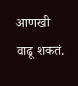आणखी वाढू शकतं.